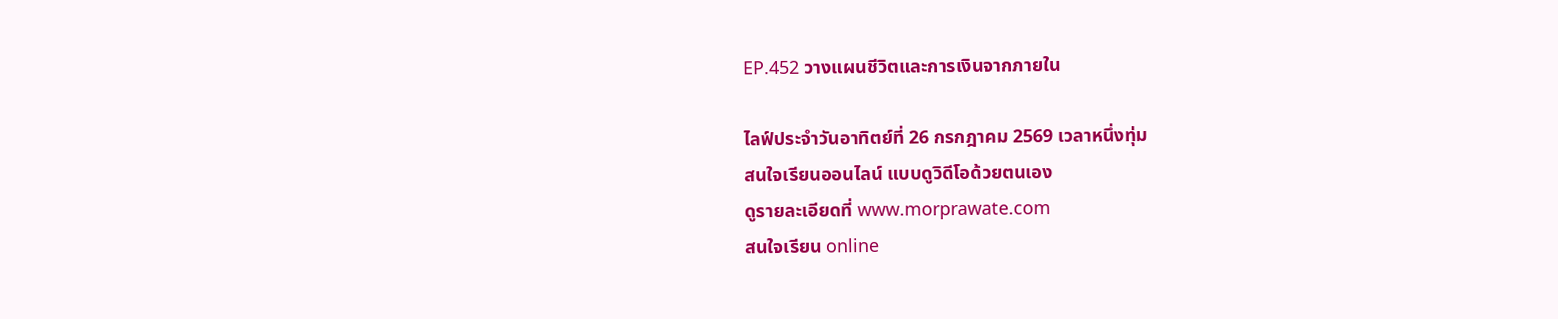EP.452 วางแผนชีวิตและการเงินจากภายใน

ไลฟ์ประจำวันอาทิตย์ที่ 26 กรกฎาคม 2569 เวลาหนึ่งทุ่ม
สนใจเรียนออนไลน์ แบบดูวิดีโอด้วยตนเอง
ดูรายละเอียดที่ www.morprawate.com
สนใจเรียน online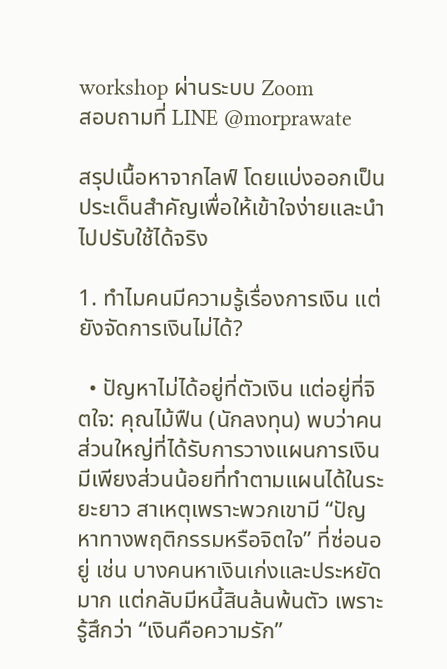workshop ผ่านระบบ Zoom
สอบถามที่ LINE @morprawate

สรุปเนื้อหาจากไลฟ์ โดยแบ่งออกเป็นประเด็นสำคัญเพื่อให้เข้าใจง่ายและนำไปปรับใช้ได้จริง

1. ทำไมคนมีความรู้เรื่องการเงิน แต่ยังจัดการเงินไม่ได้?

  • ปัญหาไม่ได้อยู่ที่ตัวเงิน แต่อยู่ที่จิตใจ: คุณไม้ฟืน (นักลงทุน) พบว่าคนส่วนใหญ่ที่ได้รับการวางแผนการเงิน มีเพียงส่วนน้อยที่ทำตามแผนได้ในระยะยาว สาเหตุเพราะพวกเขามี “ปัญหาทางพฤติกรรมหรือจิตใจ” ที่ซ่อนอยู่ เช่น บางคนหาเงินเก่งและประหยัดมาก แต่กลับมีหนี้สินล้นพ้นตัว เพราะรู้สึกว่า “เงินคือความรัก”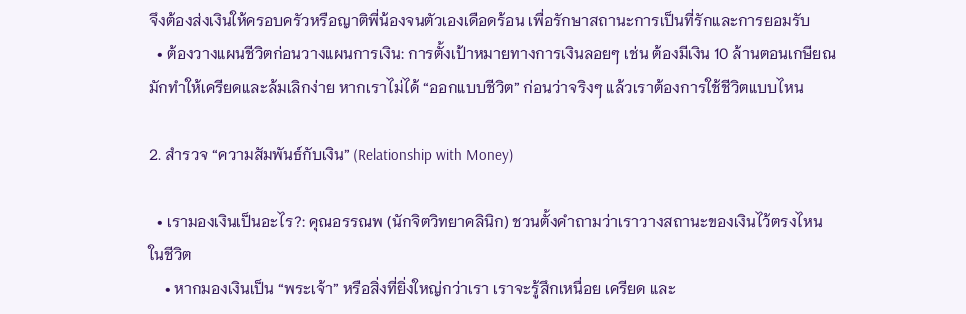จึงต้องส่งเงินให้ครอบครัวหรือญาติพี่น้องจนตัวเองเดือดร้อน เพื่อรักษาสถานะการเป็นที่รักและการยอมรับ
  • ต้องวางแผนชีวิตก่อนวางแผนการเงิน: การตั้งเป้าหมายทางการเงินลอยๆ เช่น ต้องมีเงิน 10 ล้านตอนเกษียณ มักทำให้เครียดและล้มเลิกง่าย หากเราไม่ได้ “ออกแบบชีวิต” ก่อนว่าจริงๆ แล้วเราต้องการใช้ชีวิตแบบไหน

2. สำรวจ “ความสัมพันธ์กับเงิน” (Relationship with Money)

  • เรามองเงินเป็นอะไร?: คุณอรรณพ (นักจิตวิทยาคลินิก) ชวนตั้งคำถามว่าเราวางสถานะของเงินไว้ตรงไหนในชีวิต
    • หากมองเงินเป็น “พระเจ้า” หรือสิ่งที่ยิ่งใหญ่กว่าเรา เราจะรู้สึกเหนื่อย เครียด และ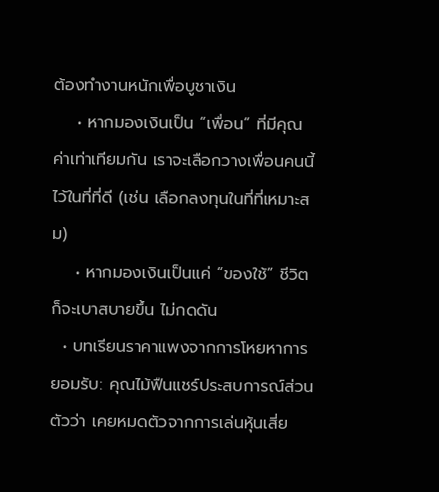ต้องทำงานหนักเพื่อบูชาเงิน
    • หากมองเงินเป็น “เพื่อน” ที่มีคุณค่าเท่าเทียมกัน เราจะเลือกวางเพื่อนคนนี้ไว้ในที่ที่ดี (เช่น เลือกลงทุนในที่ที่เหมาะสม)
    • หากมองเงินเป็นแค่ “ของใช้” ชีวิตก็จะเบาสบายขึ้น ไม่กดดัน
  • บทเรียนราคาแพงจากการโหยหาการยอมรับ: คุณไม้ฟืนแชร์ประสบการณ์ส่วนตัวว่า เคยหมดตัวจากการเล่นหุ้นเสี่ย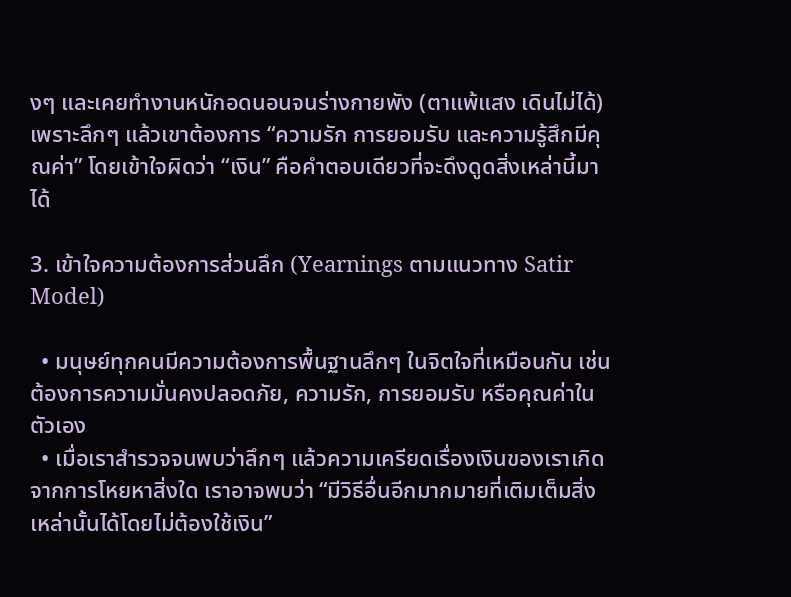งๆ และเคยทำงานหนักอดนอนจนร่างกายพัง (ตาแพ้แสง เดินไม่ได้) เพราะลึกๆ แล้วเขาต้องการ “ความรัก การยอมรับ และความรู้สึกมีคุณค่า” โดยเข้าใจผิดว่า “เงิน” คือคำตอบเดียวที่จะดึงดูดสิ่งเหล่านี้มาได้

3. เข้าใจความต้องการส่วนลึก (Yearnings ตามแนวทาง Satir Model)

  • มนุษย์ทุกคนมีความต้องการพื้นฐานลึกๆ ในจิตใจที่เหมือนกัน เช่น ต้องการความมั่นคงปลอดภัย, ความรัก, การยอมรับ หรือคุณค่าในตัวเอง
  • เมื่อเราสำรวจจนพบว่าลึกๆ แล้วความเครียดเรื่องเงินของเราเกิดจากการโหยหาสิ่งใด เราอาจพบว่า “มีวิธีอื่นอีกมากมายที่เติมเต็มสิ่งเหล่านั้นได้โดยไม่ต้องใช้เงิน”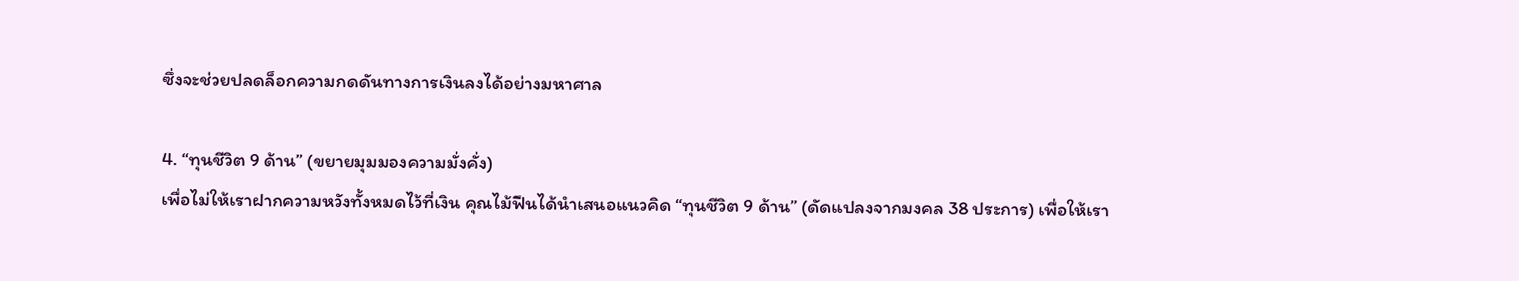ซึ่งจะช่วยปลดล็อกความกดดันทางการเงินลงได้อย่างมหาศาล

4. “ทุนชีวิต 9 ด้าน” (ขยายมุมมองความมั่งคั่ง)
เพื่อไม่ให้เราฝากความหวังทั้งหมดไว้ที่เงิน คุณไม้ฟืนได้นำเสนอแนวคิด “ทุนชีวิต 9 ด้าน” (ดัดแปลงจากมงคล 38 ประการ) เพื่อให้เรา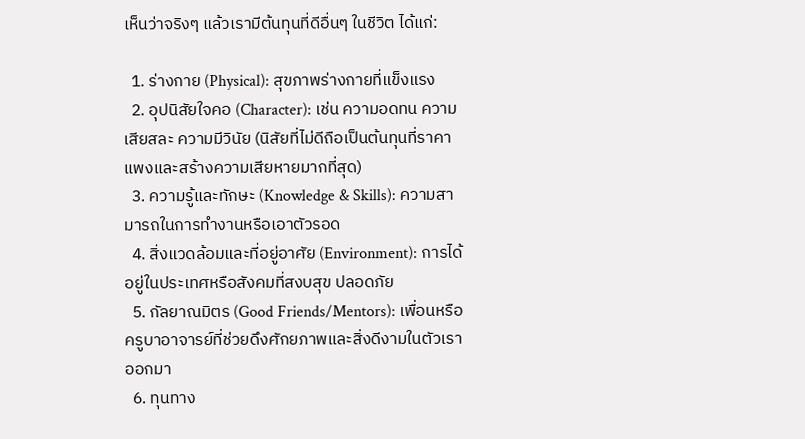เห็นว่าจริงๆ แล้วเรามีต้นทุนที่ดีอื่นๆ ในชีวิต ได้แก่:

  1. ร่างกาย (Physical): สุขภาพร่างกายที่แข็งแรง
  2. อุปนิสัยใจคอ (Character): เช่น ความอดทน ความเสียสละ ความมีวินัย (นิสัยที่ไม่ดีถือเป็นต้นทุนที่ราคาแพงและสร้างความเสียหายมากที่สุด)
  3. ความรู้และทักษะ (Knowledge & Skills): ความสามารถในการทำงานหรือเอาตัวรอด
  4. สิ่งแวดล้อมและที่อยู่อาศัย (Environment): การได้อยู่ในประเทศหรือสังคมที่สงบสุข ปลอดภัย
  5. กัลยาณมิตร (Good Friends/Mentors): เพื่อนหรือครูบาอาจารย์ที่ช่วยดึงศักยภาพและสิ่งดีงามในตัวเราออกมา
  6. ทุนทาง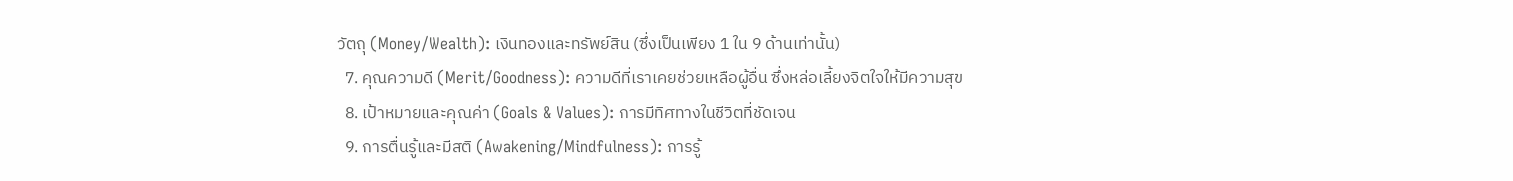วัตถุ (Money/Wealth): เงินทองและทรัพย์สิน (ซึ่งเป็นเพียง 1 ใน 9 ด้านเท่านั้น)
  7. คุณความดี (Merit/Goodness): ความดีที่เราเคยช่วยเหลือผู้อื่น ซึ่งหล่อเลี้ยงจิตใจให้มีความสุข
  8. เป้าหมายและคุณค่า (Goals & Values): การมีทิศทางในชีวิตที่ชัดเจน
  9. การตื่นรู้และมีสติ (Awakening/Mindfulness): การรู้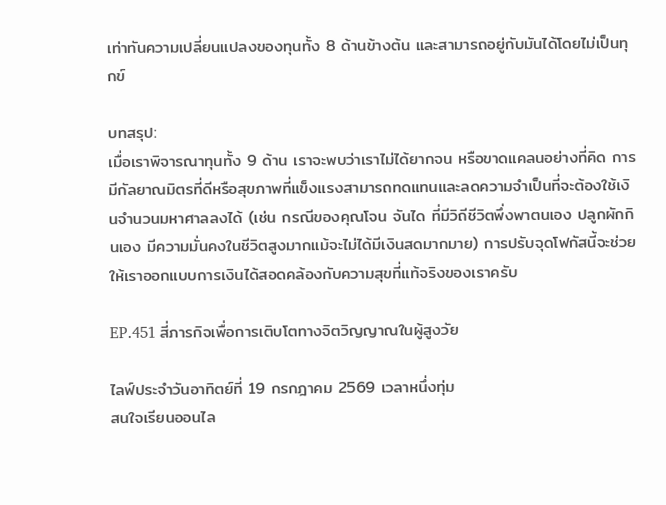เท่าทันความเปลี่ยนแปลงของทุนทั้ง 8 ด้านข้างต้น และสามารถอยู่กับมันได้โดยไม่เป็นทุกข์

บทสรุป:
เมื่อเราพิจารณาทุนทั้ง 9 ด้าน เราจะพบว่าเราไม่ได้ยากจน หรือขาดแคลนอย่างที่คิด การมีกัลยาณมิตรที่ดีหรือสุขภาพที่แข็งแรงสามารถทดแทนและลดความจำเป็นที่จะต้องใช้เงินจำนวนมหาศาลลงได้ (เช่น กรณีของคุณโจน จันได ที่มีวิถีชีวิตพึ่งพาตนเอง ปลูกผักกินเอง มีความมั่นคงในชีวิตสูงมากแม้จะไม่ได้มีเงินสดมากมาย) การปรับจุดโฟกัสนี้จะช่วยให้เราออกแบบการเงินได้สอดคล้องกับความสุขที่แท้จริงของเราครับ

EP.451 สี่ภารกิจเพื่อการเติบโตทางจิตวิญญาณในผู้สูงวัย

ไลฟ์ประจำวันอาทิตย์ที่ 19 กรกฎาคม 2569 เวลาหนึ่งทุ่ม
สนใจเรียนออนไล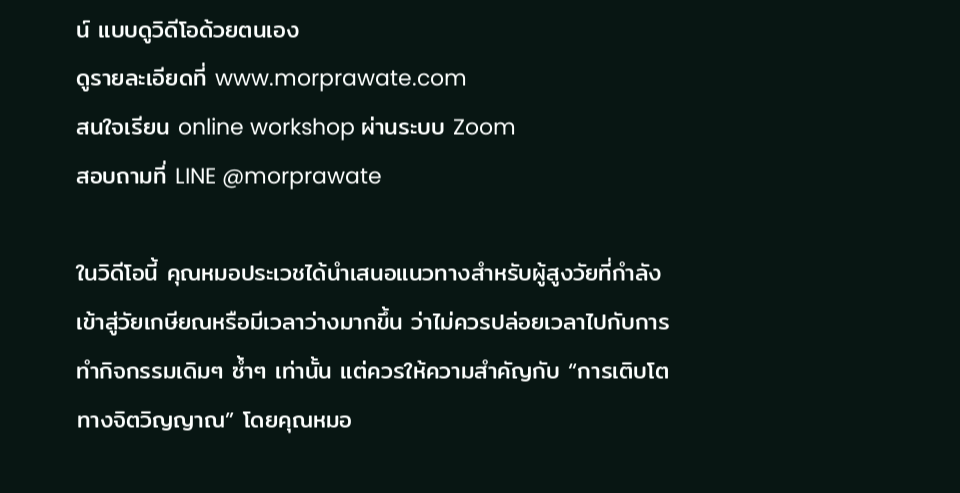น์ แบบดูวิดีโอด้วยตนเอง
ดูรายละเอียดที่ www.morprawate.com
สนใจเรียน online workshop ผ่านระบบ Zoom
สอบถามที่ LINE @morprawate

ในวิดีโอนี้ คุณหมอประเวชได้นำเสนอแนวทางสำหรับผู้สูงวัยที่กำลังเข้าสู่วัยเกษียณหรือมีเวลาว่างมากขึ้น ว่าไม่ควรปล่อยเวลาไปกับการทำกิจกรรมเดิมๆ ซ้ำๆ เท่านั้น แต่ควรให้ความสำคัญกับ “การเติบโตทางจิตวิญญาณ” โดยคุณหมอ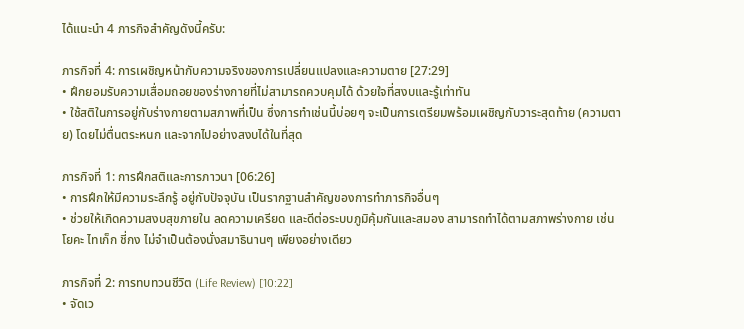ได้แนะนำ 4 ภารกิจสำคัญดังนี้ครับ:

ภารกิจที่ 4: การเผชิญหน้ากับความจริงของการเปลี่ยนแปลงและความตาย [27:29]
• ฝึกยอมรับความเสื่อมถอยของร่างกายที่ไม่สามารถควบคุมได้ ด้วยใจที่สงบและรู้เท่าทัน
• ใช้สติในการอยู่กับร่างกายตามสภาพที่เป็น ซึ่งการทำเช่นนี้บ่อยๆ จะเป็นการเตรียมพร้อมเผชิญกับวาระสุดท้าย (ความตาย) โดยไม่ตื่นตระหนก และจากไปอย่างสงบได้ในที่สุด

ภารกิจที่ 1: การฝึกสติและการภาวนา [06:26]
• การฝึกให้มีความระลึกรู้ อยู่กับปัจจุบัน เป็นรากฐานสำคัญของการทำภารกิจอื่นๆ
• ช่วยให้เกิดความสงบสุขภายใน ลดความเครียด และดีต่อระบบภูมิคุ้มกันและสมอง สามารถทำได้ตามสภาพร่างกาย เช่น โยคะ ไทเก็ก ชี่กง ไม่จำเป็นต้องนั่งสมาธินานๆ เพียงอย่างเดียว

ภารกิจที่ 2: การทบทวนชีวิต (Life Review) [10:22]
• จัดเว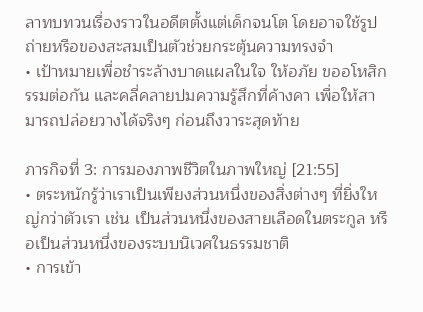ลาทบทวนเรื่องราวในอดีตตั้งแต่เด็กจนโต โดยอาจใช้รูปถ่ายหรือของสะสมเป็นตัวช่วยกระตุ้นความทรงจำ
• เป้าหมายเพื่อชำระล้างบาดแผลในใจ ให้อภัย ขออโหสิกรรมต่อกัน และคลี่คลายปมความรู้สึกที่ค้างคา เพื่อให้สามารถปล่อยวางได้จริงๆ ก่อนถึงวาระสุดท้าย

ภารกิจที่ 3: การมองภาพชีวิตในภาพใหญ่ [21:55]
• ตระหนักรู้ว่าเราเป็นเพียงส่วนหนึ่งของสิ่งต่างๆ ที่ยิ่งใหญ่กว่าตัวเรา เช่น เป็นส่วนหนึ่งของสายเลือดในตระกูล หรือเป็นส่วนหนึ่งของระบบนิเวศในธรรมชาติ
• การเข้า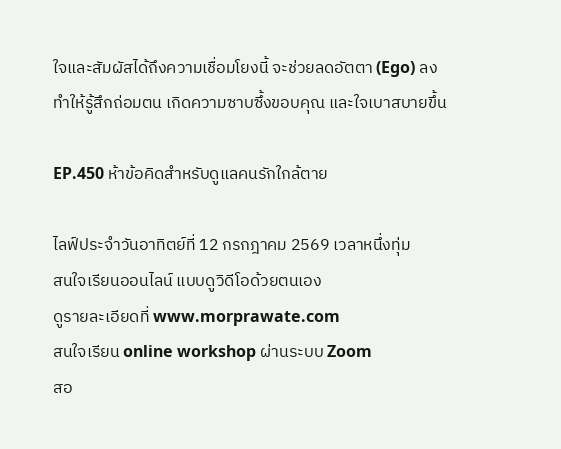ใจและสัมผัสได้ถึงความเชื่อมโยงนี้ จะช่วยลดอัตตา (Ego) ลง ทำให้รู้สึกถ่อมตน เกิดความซาบซึ้งขอบคุณ และใจเบาสบายขึ้น

EP.450 ห้าข้อคิดสำหรับดูแลคนรักใกล้ตาย

ไลฟ์ประจำวันอาทิตย์ที่ 12 กรกฎาคม 2569 เวลาหนึ่งทุ่ม
สนใจเรียนออนไลน์ แบบดูวิดีโอด้วยตนเอง
ดูรายละเอียดที่ www.morprawate.com
สนใจเรียน online workshop ผ่านระบบ Zoom
สอ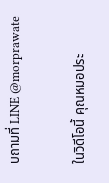บถามที่ LINE @morprawate

ในวิดีโอนี้ คุณหมอประ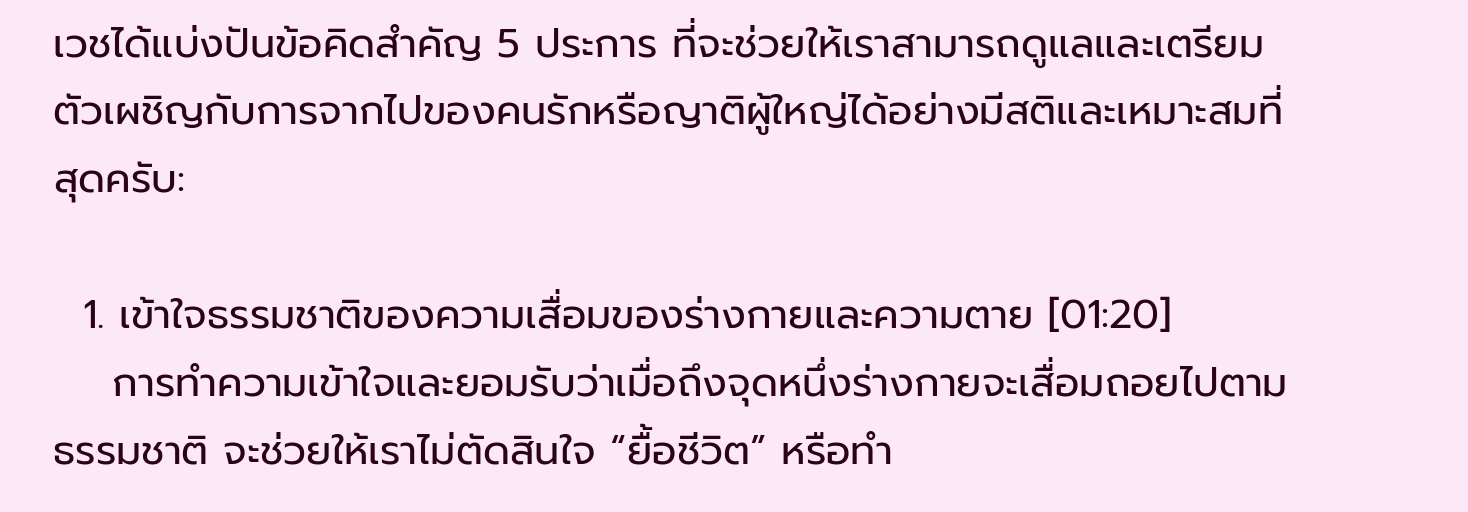เวชได้แบ่งปันข้อคิดสำคัญ 5 ประการ ที่จะช่วยให้เราสามารถดูแลและเตรียมตัวเผชิญกับการจากไปของคนรักหรือญาติผู้ใหญ่ได้อย่างมีสติและเหมาะสมที่สุดครับ:

  1. เข้าใจธรรมชาติของความเสื่อมของร่างกายและความตาย [01:20]
    การทำความเข้าใจและยอมรับว่าเมื่อถึงจุดหนึ่งร่างกายจะเสื่อมถอยไปตามธรรมชาติ จะช่วยให้เราไม่ตัดสินใจ “ยื้อชีวิต” หรือทำ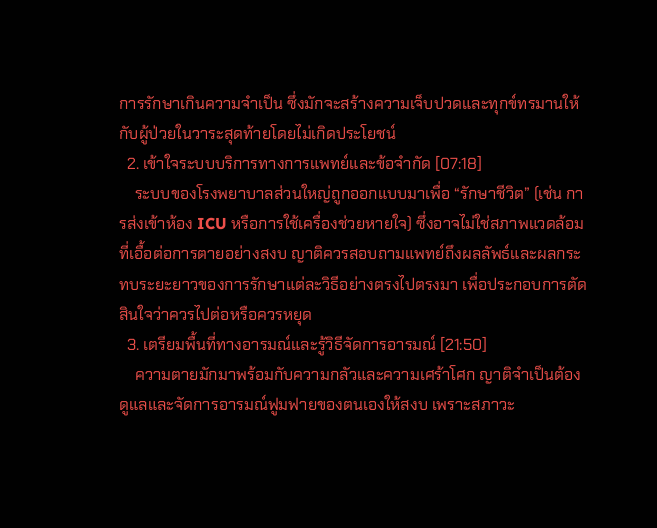การรักษาเกินความจำเป็น ซึ่งมักจะสร้างความเจ็บปวดและทุกข์ทรมานให้กับผู้ป่วยในวาระสุดท้ายโดยไม่เกิดประโยชน์
  2. เข้าใจระบบบริการทางการแพทย์และข้อจำกัด [07:18]
    ระบบของโรงพยาบาลส่วนใหญ่ถูกออกแบบมาเพื่อ “รักษาชีวิต” (เช่น การส่งเข้าห้อง ICU หรือการใช้เครื่องช่วยหายใจ) ซึ่งอาจไม่ใช่สภาพแวดล้อมที่เอื้อต่อการตายอย่างสงบ ญาติควรสอบถามแพทย์ถึงผลลัพธ์และผลกระทบระยะยาวของการรักษาแต่ละวิธีอย่างตรงไปตรงมา เพื่อประกอบการตัดสินใจว่าควรไปต่อหรือควรหยุด
  3. เตรียมพื้นที่ทางอารมณ์และรู้วิธีจัดการอารมณ์ [21:50]
    ความตายมักมาพร้อมกับความกลัวและความเศร้าโศก ญาติจำเป็นต้องดูแลและจัดการอารมณ์ฟูมฟายของตนเองให้สงบ เพราะสภาวะ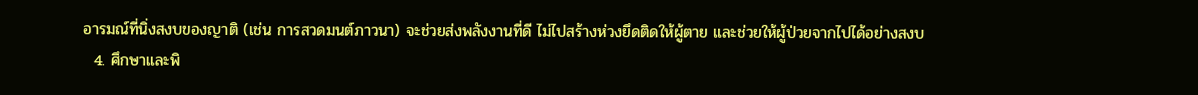อารมณ์ที่นิ่งสงบของญาติ (เช่น การสวดมนต์ภาวนา) จะช่วยส่งพลังงานที่ดี ไม่ไปสร้างห่วงยึดติดให้ผู้ตาย และช่วยให้ผู้ป่วยจากไปได้อย่างสงบ
  4. ศึกษาและพิ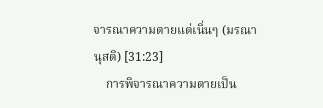จารณาความตายแต่เนิ่นๆ (มรณานุสติ) [31:23]
    การพิจารณาความตายเป็น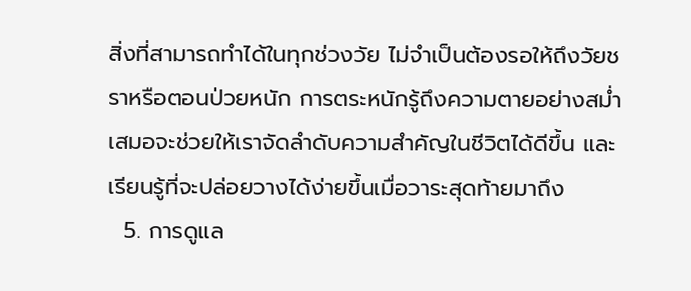สิ่งที่สามารถทำได้ในทุกช่วงวัย ไม่จำเป็นต้องรอให้ถึงวัยชราหรือตอนป่วยหนัก การตระหนักรู้ถึงความตายอย่างสม่ำเสมอจะช่วยให้เราจัดลำดับความสำคัญในชีวิตได้ดีขึ้น และเรียนรู้ที่จะปล่อยวางได้ง่ายขึ้นเมื่อวาระสุดท้ายมาถึง
  5. การดูแล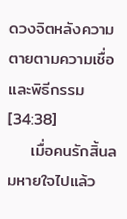ดวงจิตหลังความตายตามความเชื่อและพิธีกรรม [34:38]
    เมื่อคนรักสิ้นลมหายใจไปแล้ว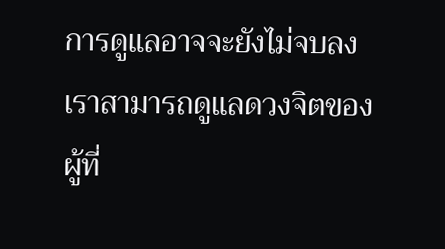การดูแลอาจจะยังไม่จบลง เราสามารถดูแลดวงจิตของผู้ที่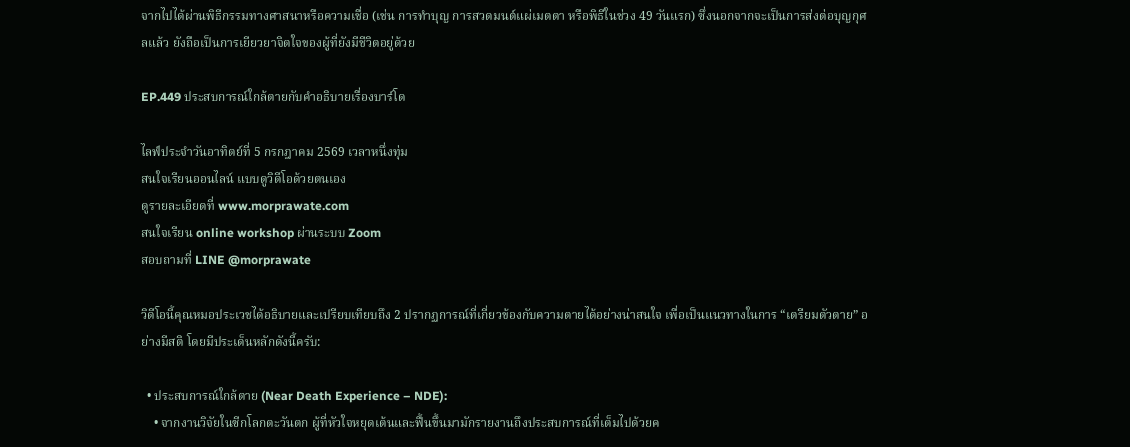จากไปได้ผ่านพิธีกรรมทางศาสนาหรือความเชื่อ (เช่น การทำบุญ การสวดมนต์แผ่เมตตา หรือพิธีในช่วง 49 วันแรก) ซึ่งนอกจากจะเป็นการส่งต่อบุญกุศลแล้ว ยังถือเป็นการเยียวยาจิตใจของผู้ที่ยังมีชีวิตอยู่ด้วย

EP.449 ประสบการณ์ใกล้ตายกับคำอธิบายเรื่องบาร์โด

ไลฟ์ประจำวันอาทิตย์ที่ 5 กรกฎาคม 2569 เวลาหนึ่งทุ่ม
สนใจเรียนออนไลน์ แบบดูวิดีโอด้วยตนเอง
ดูรายละเอียดที่ www.morprawate.com
สนใจเรียน online workshop ผ่านระบบ Zoom
สอบถามที่ LINE @morprawate

วิดีโอนี้คุณหมอประเวชได้อธิบายและเปรียบเทียบถึง 2 ปรากฏการณ์ที่เกี่ยวข้องกับความตายได้อย่างน่าสนใจ เพื่อเป็นแนวทางในการ “เตรียมตัวตาย” อย่างมีสติ โดยมีประเด็นหลักดังนี้ครับ:

  • ประสบการณ์ใกล้ตาย (Near Death Experience – NDE):
    • จากงานวิจัยในซีกโลกตะวันตก ผู้ที่หัวใจหยุดเต้นและฟื้นขึ้นมามักรายงานถึงประสบการณ์ที่เต็มไปด้วยค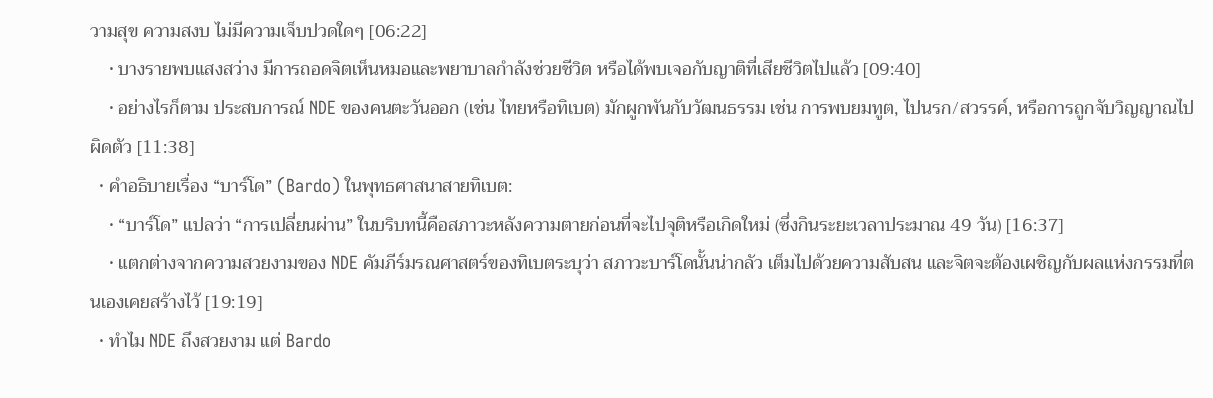วามสุข ความสงบ ไม่มีความเจ็บปวดใดๆ [06:22]
    • บางรายพบแสงสว่าง มีการถอดจิตเห็นหมอและพยาบาลกำลังช่วยชีวิต หรือได้พบเจอกับญาติที่เสียชีวิตไปแล้ว [09:40]
    • อย่างไรก็ตาม ประสบการณ์ NDE ของคนตะวันออก (เช่น ไทยหรือทิเบต) มักผูกพันกับวัฒนธรรม เช่น การพบยมทูต, ไปนรก/สวรรค์, หรือการถูกจับวิญญาณไปผิดตัว [11:38]
  • คำอธิบายเรื่อง “บาร์โด” (Bardo) ในพุทธศาสนาสายทิเบต:
    • “บาร์โด” แปลว่า “การเปลี่ยนผ่าน” ในบริบทนี้คือสภาวะหลังความตายก่อนที่จะไปจุติหรือเกิดใหม่ (ซึ่งกินระยะเวลาประมาณ 49 วัน) [16:37]
    • แตกต่างจากความสวยงามของ NDE คัมภีร์มรณศาสตร์ของทิเบตระบุว่า สภาวะบาร์โดนั้นน่ากลัว เต็มไปด้วยความสับสน และจิตจะต้องเผชิญกับผลแห่งกรรมที่ตนเองเคยสร้างไว้ [19:19]
  • ทำไม NDE ถึงสวยงาม แต่ Bardo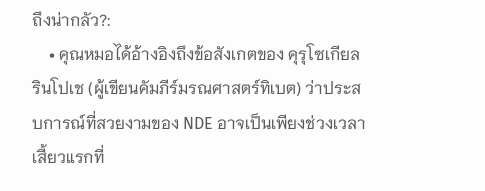ถึงน่ากลัว?:
    • คุณหมอได้อ้างอิงถึงข้อสังเกตของ คุรุโซเกียล รินโปเช (ผู้เขียนคัมภีร์มรณศาสตร์ทิเบต) ว่าประสบการณ์ที่สวยงามของ NDE อาจเป็นเพียงช่วงเวลาเสี้ยวแรกที่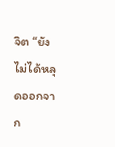จิต “ยังไม่ได้หลุดออกจาก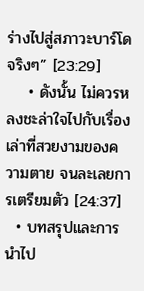ร่างไปสู่สภาวะบาร์โดจริงๆ” [23:29]
    • ดังนั้น ไม่ควรหลงชะล่าใจไปกับเรื่องเล่าที่สวยงามของความตาย จนละเลยการเตรียมตัว [24:37]
  • บทสรุปและการนำไป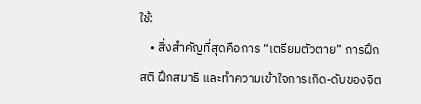ใช้:
    • สิ่งสำคัญที่สุดคือการ “เตรียมตัวตาย” การฝึกสติ ฝึกสมาธิ และทำความเข้าใจการเกิด-ดับของจิต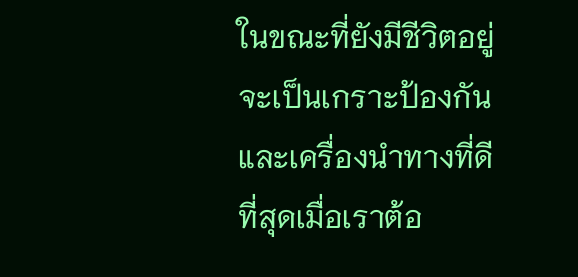ในขณะที่ยังมีชีวิตอยู่ จะเป็นเกราะป้องกันและเครื่องนำทางที่ดีที่สุดเมื่อเราต้อ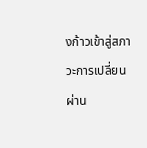งก้าวเข้าสู่สภาวะการเปลี่ยนผ่าน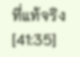ที่แท้จริง [41:35]